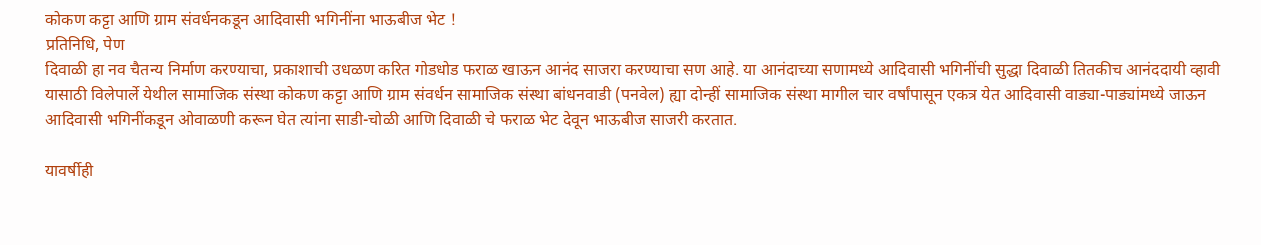कोकण कट्टा आणि ग्राम संवर्धनकडून आदिवासी भगिनींना भाऊबीज भेट !
प्रतिनिधि, पेण
दिवाळी हा नव चैतन्य निर्माण करण्याचा, प्रकाशाची उधळण करित गोडधोड फराळ खाऊन आनंद साजरा करण्याचा सण आहे. या आनंदाच्या सणामध्ये आदिवासी भगिनींची सुद्धा दिवाळी तितकीच आनंददायी व्हावी यासाठी विलेपार्ले येथील सामाजिक संस्था कोकण कट्टा आणि ग्राम संवर्धन सामाजिक संस्था बांधनवाडी (पनवेल) ह्या दोन्हीं सामाजिक संस्था मागील चार वर्षांपासून एकत्र येत आदिवासी वाड्या-पाड्यांमध्ये जाऊन आदिवासी भगिनींकडून ओवाळणी करून घेत त्यांना साडी-चोळी आणि दिवाळी चे फराळ भेट देवून भाऊबीज साजरी करतात.

यावर्षीही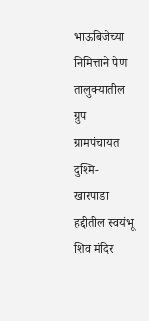भाऊबिजेच्या निमित्ताने पेण तालुक्यातील ग्रुप ग्रामपंचायत दुश्मि- खारपाडा हद्दीतील स्वयंभू शिव मंदिर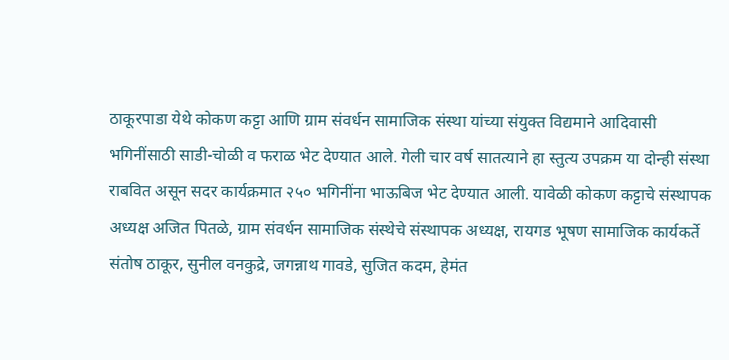ठाकूरपाडा येथे कोकण कट्टा आणि ग्राम संवर्धन सामाजिक संस्था यांच्या संयुक्त विद्यमाने आदिवासी भगिनींसाठी साडी-चोळी व फराळ भेट देण्यात आले. गेली चार वर्ष सातत्याने हा स्तुत्य उपक्रम या दोन्ही संस्था राबवित असून सदर कार्यक्रमात २५० भगिनींना भाऊबिज भेट देण्यात आली. यावेळी कोकण कट्टाचे संस्थापक अध्यक्ष अजित पितळे, ग्राम संवर्धन सामाजिक संस्थेचे संस्थापक अध्यक्ष, रायगड भूषण सामाजिक कार्यकर्ते संतोष ठाकूर, सुनील वनकुद्रे, जगन्नाथ गावडे, सुजित कदम, हेमंत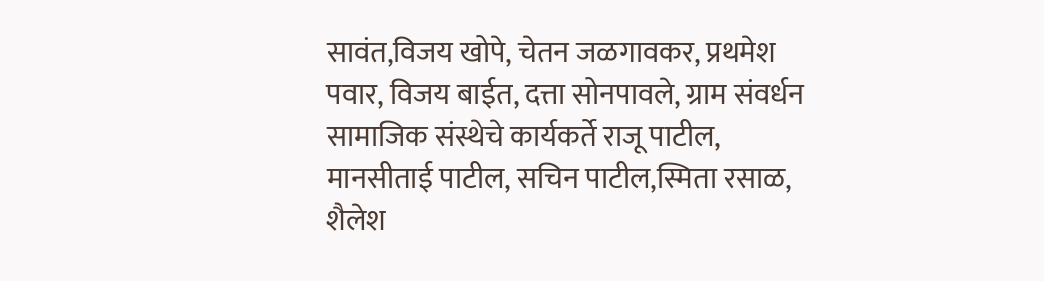सावंत,विजय खोपे, चेतन जळगावकर, प्रथमेश पवार, विजय बाईत, दत्ता सोनपावले, ग्राम संवर्धन सामाजिक संस्थेचे कार्यकर्ते राजू पाटील, मानसीताई पाटील, सचिन पाटील,स्मिता रसाळ, शैलेश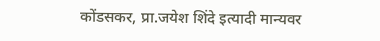कोंडसकर, प्रा.जयेश शिंदे इत्यादी मान्यवर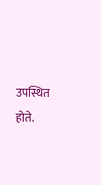उपस्थित होते.